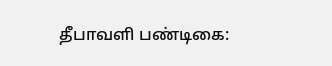தீபாவளி பண்டிகை: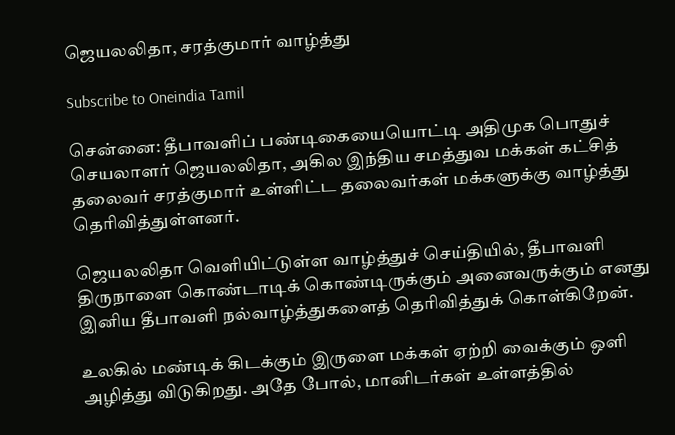ஜெயலலிதா, சரத்குமார் வாழ்த்து

Subscribe to Oneindia Tamil

சென்னை: தீபாவளிப் பண்டிகையையொட்டி அதிமுக பொதுச் செயலாளர் ஜெயலலிதா, அகில இந்திய சமத்துவ மக்கள் கட்சித் தலைவர் சரத்குமார் உள்ளிட்ட தலைவர்கள் மக்களுக்கு வாழ்த்து தெரிவித்துள்ளனர்.

ஜெயலலிதா வெளியிட்டுள்ள வாழ்த்துச் செய்தியில், தீபாவளி திருநாளை கொண்டாடிக் கொண்டிருக்கும் அனைவருக்கும் எனது இனிய தீபாவளி நல்வாழ்த்துகளைத் தெரிவித்துக் கொள்கிறேன்.

உலகில் மண்டிக் கிடக்கும் இருளை மக்கள் ஏற்றி வைக்கும் ஒளி அழித்து விடுகிறது. அதே போல், மானிடர்கள் உள்ளத்தில்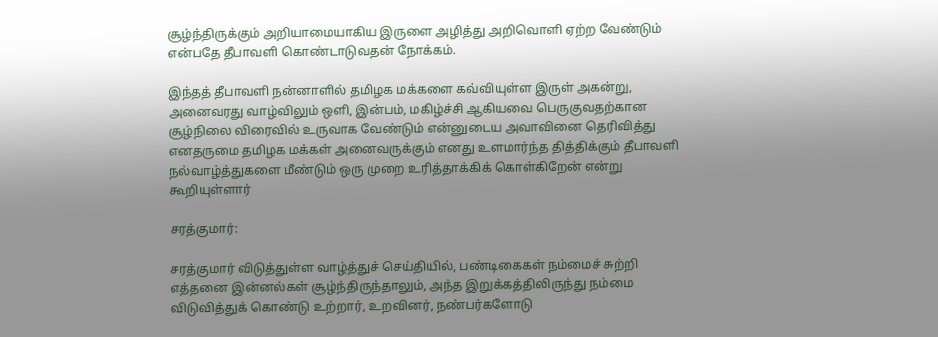சூழ்ந்திருக்கும் அறியாமையாகிய இருளை அழித்து அறிவொளி ஏற்ற வேண்டும் என்பதே தீபாவளி கொண்டாடுவதன் நோக்கம்.

இந்தத் தீபாவளி நன்னாளில் தமிழக மக்களை கவ்வியுள்ள இருள் அகன்று, அனைவரது வாழ்விலும் ஒளி, இன்பம், மகிழ்ச்சி ஆகியவை பெருகுவதற்கான சூழ்நிலை விரைவில் உருவாக வேண்டும் என்னுடைய அவாவினை தெரிவித்து எனதருமை தமிழக மக்கள் அனைவருக்கும் எனது உளமார்ந்த தித்திக்கும் தீபாவளி நல்வாழ்த்துகளை மீண்டும் ஒரு முறை உரித்தாக்கிக் கொள்கிறேன் என்று கூறியுள்ளார்

சரத்குமார்:

சரத்குமார் விடுத்துள்ள வாழ்த்துச் செய்தியில், பண்டிகைகள் நம்மைச் சுற்றி எத்தனை இன்னல்கள் சூழ்ந்திருந்தாலும், அந்த இறுக்கத்திலிருந்து நம்மை விடுவித்துக் கொண்டு உற்றார், உறவினர், நண்பர்களோடு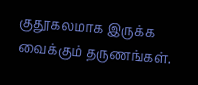குதூகலமாக இருக்க வைக்கும் தருணங்கள்.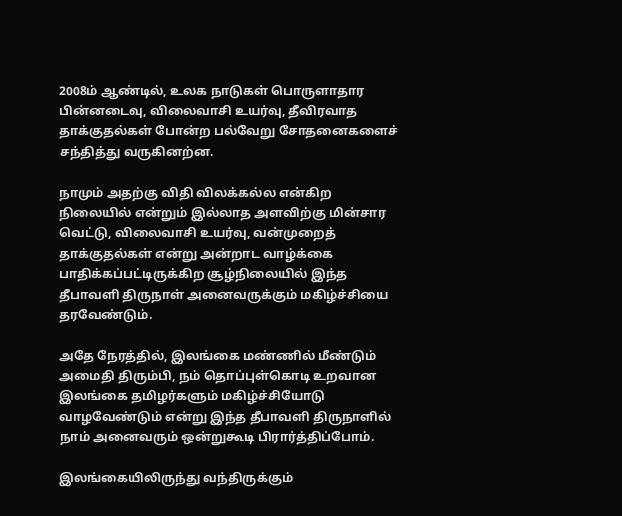2008ம் ஆண்டில், உலக நாடுகள் பொருளாதார பின்னடைவு, விலைவாசி உயர்வு, தீவிரவாத தாக்குதல்கள் போன்ற பல்வேறு சோதனைகளைச் சந்தித்து வருகினற்ன.

நாமும் அதற்கு விதி விலக்கல்ல என்கிற நிலையில் என்றும் இல்லாத அளவிற்கு மின்சார வெட்டு, விலைவாசி உயர்வு, வன்முறைத் தாக்குதல்கள் என்று அன்றாட வாழ்க்கை பாதிக்கப்பட்டிருக்கிற சூழ்நிலையில் இந்த தீபாவளி திருநாள் அனைவருக்கும் மகிழ்ச்சியை தரவேண்டும்.

அதே நேரத்தில், இலங்கை மண்ணில் மீண்டும் அமைதி திரும்பி, நம் தொப்புள்கொடி உறவான இலங்கை தமிழர்களும் மகிழ்ச்சியோடு வாழவேண்டும் என்று இந்த தீபாவளி திருநாளில் நாம் அனைவரும் ஒன்றுகூடி பிரார்த்திப்போம்.

இலங்கையிலிருந்து வந்திருக்கும்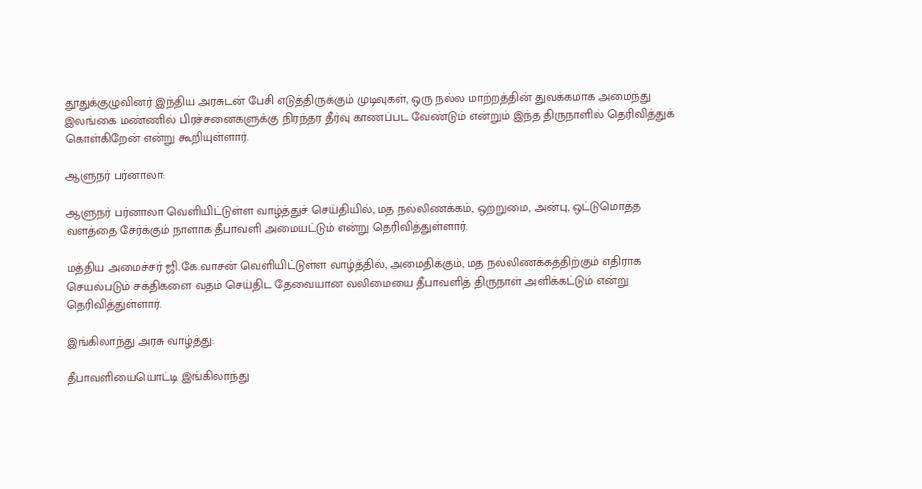தூதுக்குழுவினர் இந்திய அரசுடன் பேசி எடுத்திருக்கும் முடிவுகள், ஒரு நல்ல மாற்றத்தின் துவக்கமாக அமைந்து இலங்கை மண்ணில் பிரச்சனைகளுக்கு நிரந்தர தீர்வு காணப்பட வேண்டும் என்றும் இந்த திருநாளில் தெரிவித்துக் கொள்கிறேன் என்று கூறியுள்ளார்.

ஆளுநர் பர்னாலா:

ஆளுநர் பர்னாலா வெளியிட்டுள்ள வாழ்த்துச் செய்தியில், மத நல்லிணக்கம், ஒற்றுமை, அன்பு, ஒட்டுமொத்த வளத்தை சேர்க்கும் நாளாக தீபாவளி அமையட்டும் என்று தெரிவித்துள்ளார்.

மத்திய அமைச்சர் ஜி.கே.வாசன் வெளியிட்டுள்ள வாழ்த்தில், அமைதிக்கும், மத நல்லிணக்கத்திற்கும் எதிராக செயல்படும் சக்திகளை வதம் செய்திட தேவையான வலிமையை தீபாவளித் திருநாள் அளிக்கட்டும் என்று தெரிவித்துள்ளார்.

இங்கிலாந்து அரசு வாழ்த்து:

தீபாவளியையொட்டி இங்கிலாந்து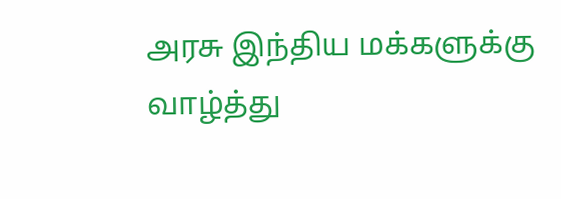அரசு இந்திய மக்களுக்கு வாழ்த்து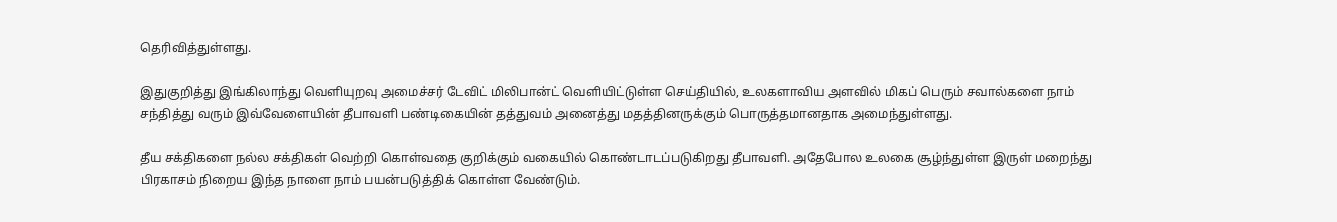தெரிவித்துள்ளது.

இதுகுறித்து இங்கிலாந்து வெளியுறவு அமைச்சர் டேவிட் மிலிபான்ட் வெளியிட்டுள்ள செய்தியில், உலகளாவிய அளவில் மிகப் பெரும் சவால்களை நாம் சந்தித்து வரும் இவ்வேளையின் தீபாவளி பண்டிகையின் தத்துவம் அனைத்து மதத்தினருக்கும் பொருத்தமானதாக அமைந்துள்ளது.

தீய சக்திகளை நல்ல சக்திகள் வெற்றி கொள்வதை குறிக்கும் வகையில் கொண்டாடப்படுகிறது தீபாவளி. அதேபோல உலகை சூழ்ந்துள்ள இருள் மறைந்து பிரகாசம் நிறைய இந்த நாளை நாம் பயன்படுத்திக் கொள்ள வேண்டும்.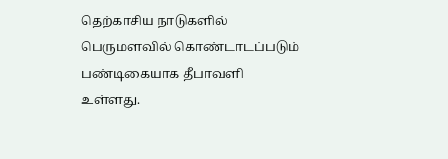தெற்காசிய நாடுகளில் பெருமளவில் கொண்டாடப்படும் பண்டிகையாக தீபாவளி உள்ளது.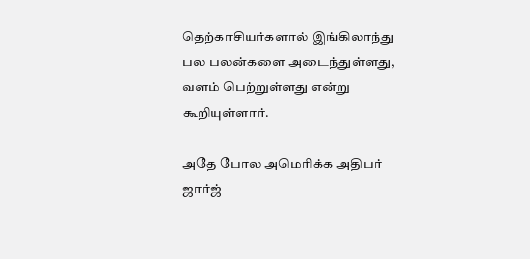தெற்காசியர்களால் இங்கிலாந்து பல பலன்களை அடைந்துள்ளது, வளம் பெற்றுள்ளது என்று கூறியுள்ளார்.

அதே போல அமெரிக்க அதிபர் ஜார்ஜ்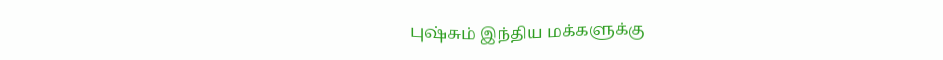புஷ்சும் இந்திய மக்களுக்கு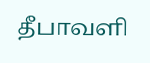தீபாவளி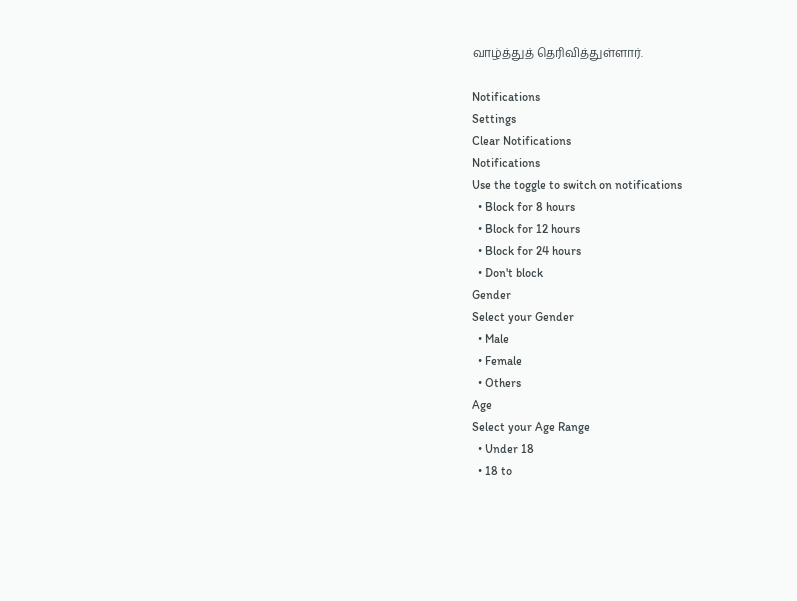வாழ்த்துத் தெரிவித்துள்ளார்.

Notifications
Settings
Clear Notifications
Notifications
Use the toggle to switch on notifications
  • Block for 8 hours
  • Block for 12 hours
  • Block for 24 hours
  • Don't block
Gender
Select your Gender
  • Male
  • Female
  • Others
Age
Select your Age Range
  • Under 18
  • 18 to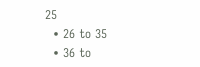25
  • 26 to 35
  • 36 to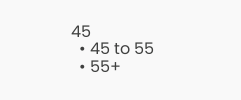45
  • 45 to 55
  • 55+